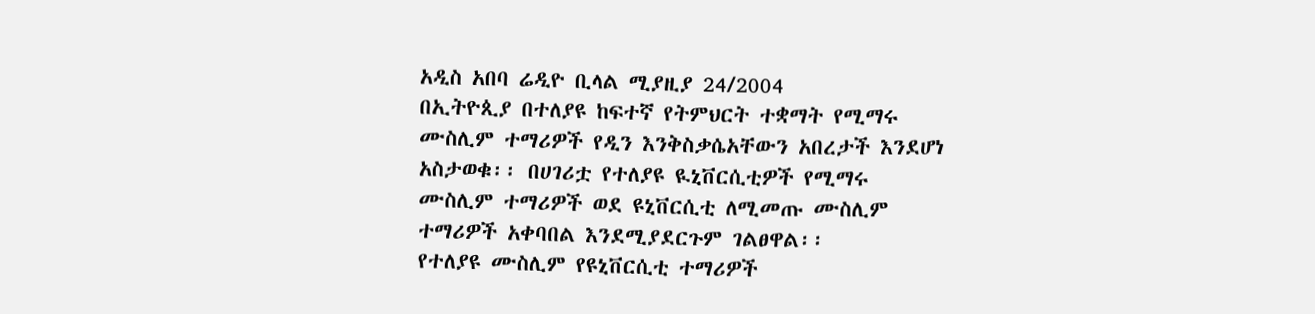አዲስ አበባ ሬዲዮ ቢላል ሚያዚያ 24/2004
በኢትዮጲያ በተለያዩ ከፍተኛ የትምህርት ተቋማት የሚማሩ ሙስሊም ተማሪዎች የዲን እንቅስቃሴአቸውን አበረታች እንደሆነ አስታወቁ፡፡ በሀገሪቷ የተለያዩ ዪኒቨርሲቲዎች የሚማሩ ሙስሊም ተማሪዎች ወደ ዩኒቨርሲቲ ለሚመጡ ሙስሊም ተማሪዎች አቀባበል እንደሚያደርጉም ገልፀዋል፡፡
የተለያዩ ሙስሊም የዩኒቨርሲቲ ተማሪዎች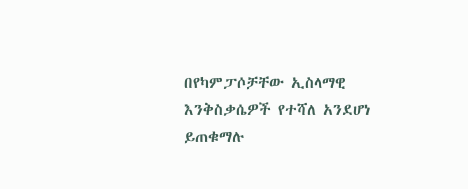በየካምፓሶቻቸው ኢስላማዊ እንቅስቃሴዎች የተሻለ አንደሆነ ይጠቁማሉ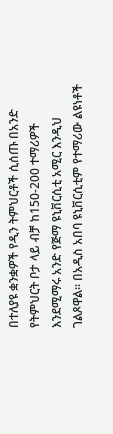በተለያዩ ቋንቋዎች የዲን ትምህርቶች ሲሰጡ በአንድ የትምህርት ቦታ ላይ ብቻ ከ150-200 ተማሪዎች እንደሚማሩ አንድ የጅማ ዩኒቨርሲቲ አሚር እንዲህ ገልጾዋል፡፡ በአዲስ አበባ ዩኒቨርሲቲም የተማሪው ልዩነቶች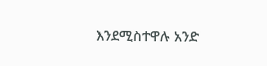እንደሚስተዋሉ አንድ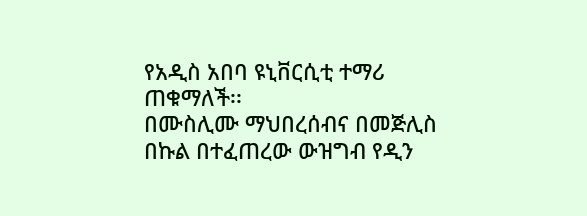የአዲስ አበባ ዩኒቨርሲቲ ተማሪ ጠቁማለች፡፡
በሙስሊሙ ማህበረሰብና በመጅሊስ በኩል በተፈጠረው ውዝግብ የዲን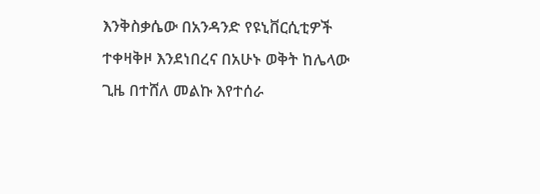እንቅስቃሴው በአንዳንድ የዩኒቨርሲቲዎች ተቀዛቅዞ እንደነበረና በአሁኑ ወቅት ከሌላው ጊዜ በተሸለ መልኩ እየተሰራ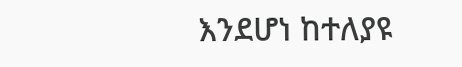እንደሆነ ከተለያዩ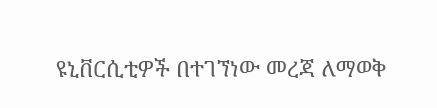ዩኒቨርሲቲዎች በተገኘነው መረጃ ለማወቅ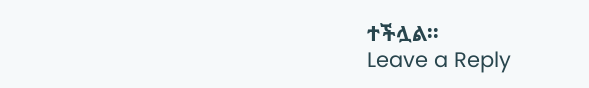ተችሏል፡፡
Leave a Reply